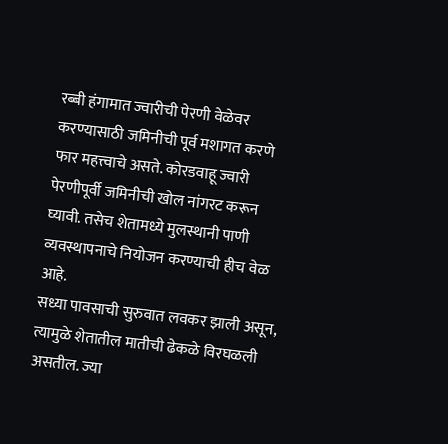रब्बी हंगामात ज्वारीची पेरणी वेळेवर करण्यासाठी जमिनीची पूर्व मशागत करणे फार महत्त्वाचे असते. कोरडवाहू ज्वारी पेरणीपूर्वी जमिनीची खोल नांगरट करून घ्यावी. तसेच शेतामध्ये मुलस्थानी पाणी व्यवस्थापनाचे नियोजन करण्याची हीच वेळ आहे.
सध्या पावसाची सुरुवात लवकर झाली असून, त्यामुळे शेतातील मातीची ढेकळे विरघळली असतील. ज्या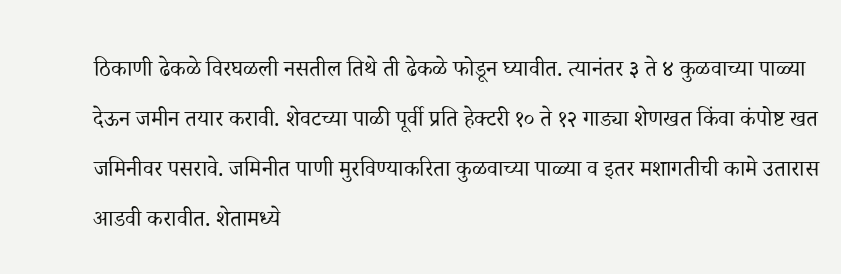ठिकाणी ढेकळे विरघळली नसतील तिथे ती ढेकळे फोडून घ्यावीत. त्यानंतर ३ ते ४ कुळवाच्या पाळ्या देऊन जमीन तयार करावी. शेवटच्या पाळी पूर्वी प्रति हेक्टरी १० ते १२ गाड्या शेणखत किंवा कंपोष्ट खत जमिनीवर पसरावे. जमिनीत पाणी मुरविण्याकरिता कुळवाच्या पाळ्या व इतर मशागतीची कामे उतारास आडवी करावीत. शेतामध्ये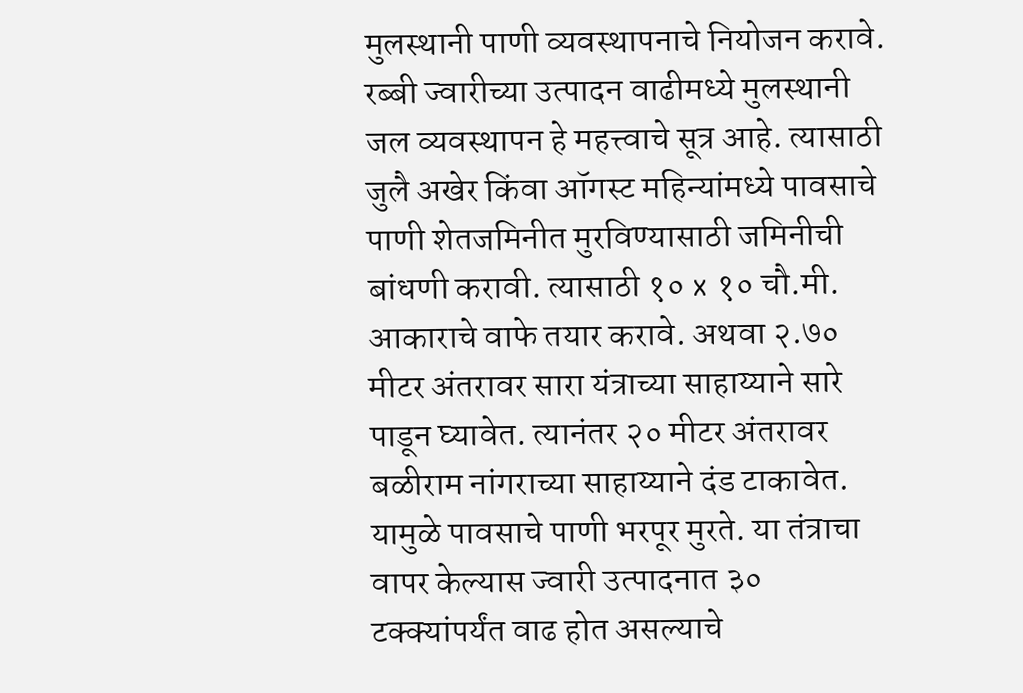मुलस्थानी पाणी व्यवस्थापनाचे नियोजन करावे.
रब्बी ज्वारीच्या उत्पादन वाढीमध्ये मुलस्थानी जल व्यवस्थापन हे महत्त्वाचे सूत्र आहे. त्यासाठी जुलै अखेर किंवा ऑगस्ट महिन्यांमध्ये पावसाचे पाणी शेतजमिनीत मुरविण्यासाठी जमिनीची बांधणी करावी. त्यासाठी १० x १० चौ.मी. आकाराचे वाफे तयार करावे. अथवा २.७० मीटर अंतरावर सारा यंत्राच्या साहाय्याने सारे पाडून घ्यावेत. त्यानंतर २० मीटर अंतरावर बळीराम नांगराच्या साहाय्याने दंड टाकावेत. यामुळे पावसाचे पाणी भरपूर मुरते. या तंत्राचा वापर केल्यास ज्वारी उत्पादनात ३० टक्क्यांपर्यंत वाढ होत असल्याचे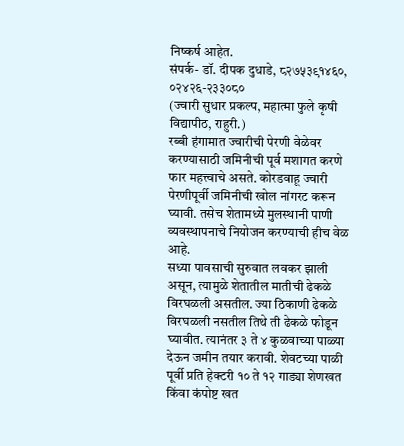निष्कर्ष आहेत.
संपर्क- डॉ. दीपक दुधाडे, ८२७५३९१४६०, ०२४२६-२३३०८०
(ज्वारी सुधार प्रकल्प, महात्मा फुले कृषी विद्यापीठ, राहुरी.)
रब्बी हंगामात ज्वारीची पेरणी वेळेवर करण्यासाठी जमिनीची पूर्व मशागत करणे फार महत्त्वाचे असते. कोरडवाहू ज्वारी पेरणीपूर्वी जमिनीची खोल नांगरट करून घ्यावी. तसेच शेतामध्ये मुलस्थानी पाणी व्यवस्थापनाचे नियोजन करण्याची हीच वेळ आहे.
सध्या पावसाची सुरुवात लवकर झाली असून, त्यामुळे शेतातील मातीची ढेकळे विरघळली असतील. ज्या ठिकाणी ढेकळे विरघळली नसतील तिथे ती ढेकळे फोडून घ्यावीत. त्यानंतर ३ ते ४ कुळवाच्या पाळ्या देऊन जमीन तयार करावी. शेवटच्या पाळी पूर्वी प्रति हेक्टरी १० ते १२ गाड्या शेणखत किंवा कंपोष्ट खत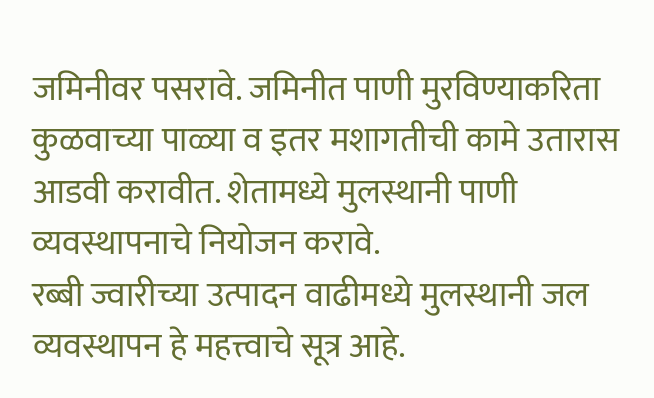जमिनीवर पसरावे. जमिनीत पाणी मुरविण्याकरिता कुळवाच्या पाळ्या व इतर मशागतीची कामे उतारास आडवी करावीत. शेतामध्ये मुलस्थानी पाणी व्यवस्थापनाचे नियोजन करावे.
रब्बी ज्वारीच्या उत्पादन वाढीमध्ये मुलस्थानी जल व्यवस्थापन हे महत्त्वाचे सूत्र आहे.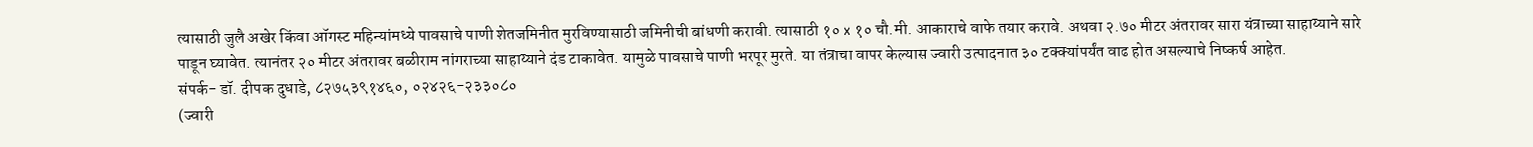त्यासाठी जुलै अखेर किंवा ऑगस्ट महिन्यांमध्ये पावसाचे पाणी शेतजमिनीत मुरविण्यासाठी जमिनीची बांधणी करावी. त्यासाठी १० x १० चौ.मी. आकाराचे वाफे तयार करावे. अथवा २.७० मीटर अंतरावर सारा यंत्राच्या साहाय्याने सारे पाडून घ्यावेत. त्यानंतर २० मीटर अंतरावर बळीराम नांगराच्या साहाय्याने दंड टाकावेत. यामुळे पावसाचे पाणी भरपूर मुरते. या तंत्राचा वापर केल्यास ज्वारी उत्पादनात ३० टक्क्यांपर्यंत वाढ होत असल्याचे निष्कर्ष आहेत.
संपर्क- डॉ. दीपक दुधाडे, ८२७५३९१४६०, ०२४२६-२३३०८०
(ज्वारी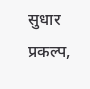सुधार प्रकल्प,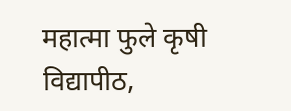महात्मा फुले कृषी विद्यापीठ,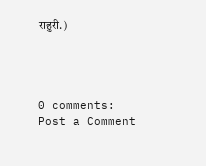राहुरी.)




0 comments:
Post a Comment